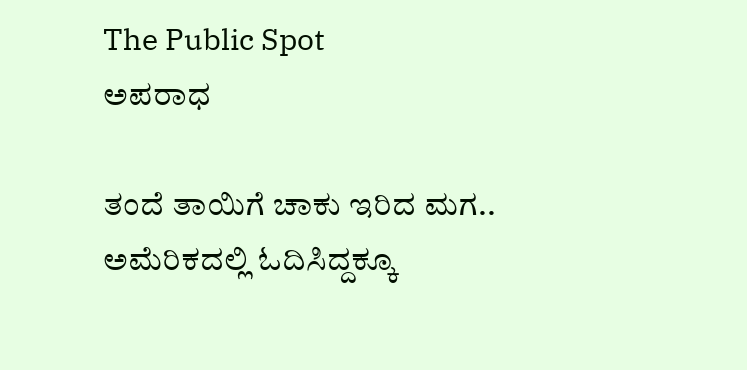The Public Spot
ಅಪರಾಧ

ತಂದೆ ತಾಯಿಗೆ ಚಾಕು ಇರಿದ ಮಗ.. ಅಮೆರಿಕದಲ್ಲಿ ಓದಿಸಿದ್ದಕ್ಕೂ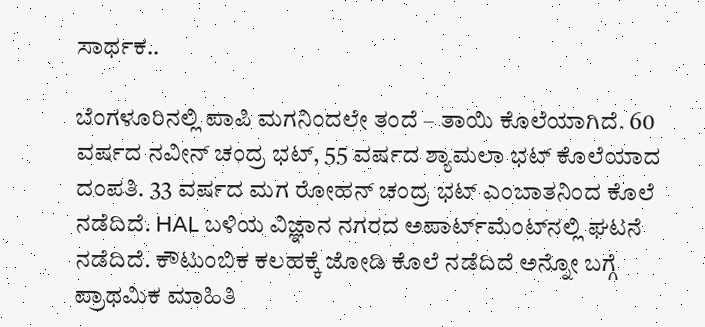ಸಾರ್ಥಕ..

ಬೆಂಗಳೂರಿನಲ್ಲಿ ಪಾಪಿ ಮಗನಿಂದಲೇ ತಂದೆ – ತಾಯಿ ಕೊಲೆಯಾಗಿದೆ. 60 ವರ್ಷದ ನವೀನ್ ಚಂದ್ರ ಭಟ್, 55 ವರ್ಷದ ಶ್ಯಾಮಲಾ ಭಟ್ ಕೊಲೆಯಾದ ದಂಪತಿ. 33 ವರ್ಷದ ಮಗ ರೋಹನ್ ಚಂದ್ರ ಭಟ್ ಎಂಬಾತನಿಂದ ಕೊಲೆ ನಡೆದಿದೆ. HAL ಬಳಿಯ ವಿಜ್ಞಾನ ನಗರದ ಅಪಾರ್ಟ್‌ಮೆಂಟ್‌ನಲ್ಲಿ ಘಟನೆ ನಡೆದಿದೆ. ಕೌಟುಂಬಿಕ ಕಲಹಕ್ಕೆ ಜೋಡಿ ಕೊಲೆ ನಡೆದಿದೆ ಅನ್ನೋ ಬಗ್ಗೆ ಪ್ರಾಥಮಿಕ ಮಾಹಿತಿ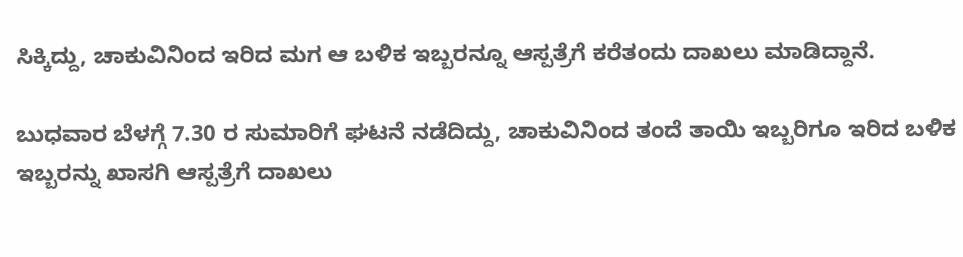ಸಿಕ್ಕಿದ್ದು, ಚಾಕುವಿನಿಂದ ಇರಿದ ಮಗ ಆ ಬಳಿಕ ಇಬ್ಬರನ್ನೂ ಆಸ್ಪತ್ರೆಗೆ ಕರೆತಂದು ದಾಖಲು ಮಾಡಿದ್ದಾನೆ.

ಬುಧವಾರ ಬೆಳಗ್ಗೆ 7.30 ರ ಸುಮಾರಿಗೆ ಘಟನೆ ನಡೆದಿದ್ದು, ಚಾಕುವಿನಿಂದ ತಂದೆ ತಾಯಿ ಇಬ್ಬರಿಗೂ ಇರಿದ ಬಳಿಕ ಇಬ್ಬರನ್ನು ಖಾಸಗಿ ಆಸ್ಪತ್ರೆಗೆ ದಾಖಲು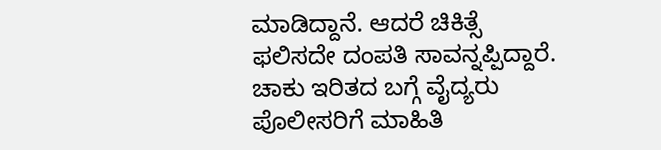ಮಾಡಿದ್ದಾನೆ. ಆದರೆ ಚಿಕಿತ್ಸೆ ಫಲಿಸದೇ ದಂಪತಿ ಸಾವನ್ನಪ್ಪಿದ್ದಾರೆ. ಚಾಕು ಇರಿತದ ಬಗ್ಗೆ ವೈದ್ಯರು ಪೊಲೀಸರಿಗೆ ಮಾಹಿತಿ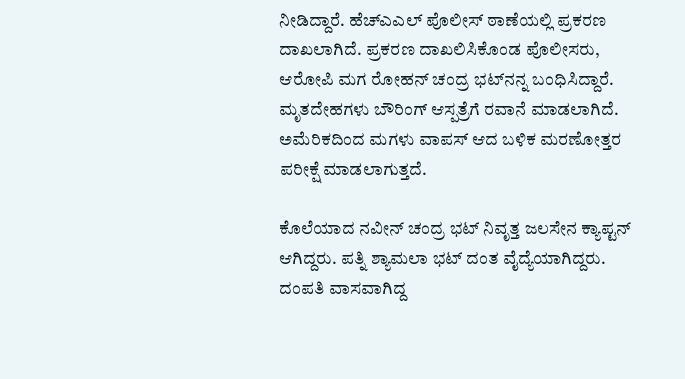ನೀಡಿದ್ದಾರೆ. ಹೆಚ್ಎಎಲ್ ಪೊಲೀಸ್ ಠಾಣೆಯಲ್ಲಿ ಪ್ರಕರಣ ದಾಖಲಾಗಿದೆ. ಪ್ರಕರಣ ದಾಖಲಿಸಿಕೊಂಡ ಪೊಲೀಸರು, ಆರೋಪಿ ಮಗ ರೋಹನ್ ಚಂದ್ರ ಭಟ್‌ನನ್ನ ಬಂಧಿಸಿದ್ದಾರೆ. ಮೃತದೇಹಗಳು ಬೌರಿಂಗ್ ಆಸ್ಪತ್ರೆಗೆ ರವಾನೆ ಮಾಡಲಾಗಿದೆ. ಅಮೆರಿಕದಿಂದ ಮಗಳು ವಾಪಸ್‌ ಆದ ಬಳಿಕ ಮರಣೋತ್ತರ ಪರೀಕ್ಷೆ ಮಾಡಲಾಗುತ್ತದೆ.

ಕೊಲೆಯಾದ ನವೀನ್ ಚಂದ್ರ ಭಟ್ ನಿವೃತ್ತ ಜಲಸೇನ ಕ್ಯಾಪ್ಟನ್ ಆಗಿದ್ದರು. ಪತ್ನಿ ಶ್ಯಾಮಲಾ ಭಟ್ ದಂತ ವೈದ್ಯೆಯಾಗಿದ್ದರು. ದಂಪತಿ ವಾಸವಾಗಿದ್ದ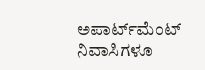ಅಪಾರ್ಟ್‌ಮೆಂಟ್ ನಿವಾಸಿಗಳೂ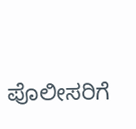ಪೊಲೀಸರಿಗೆ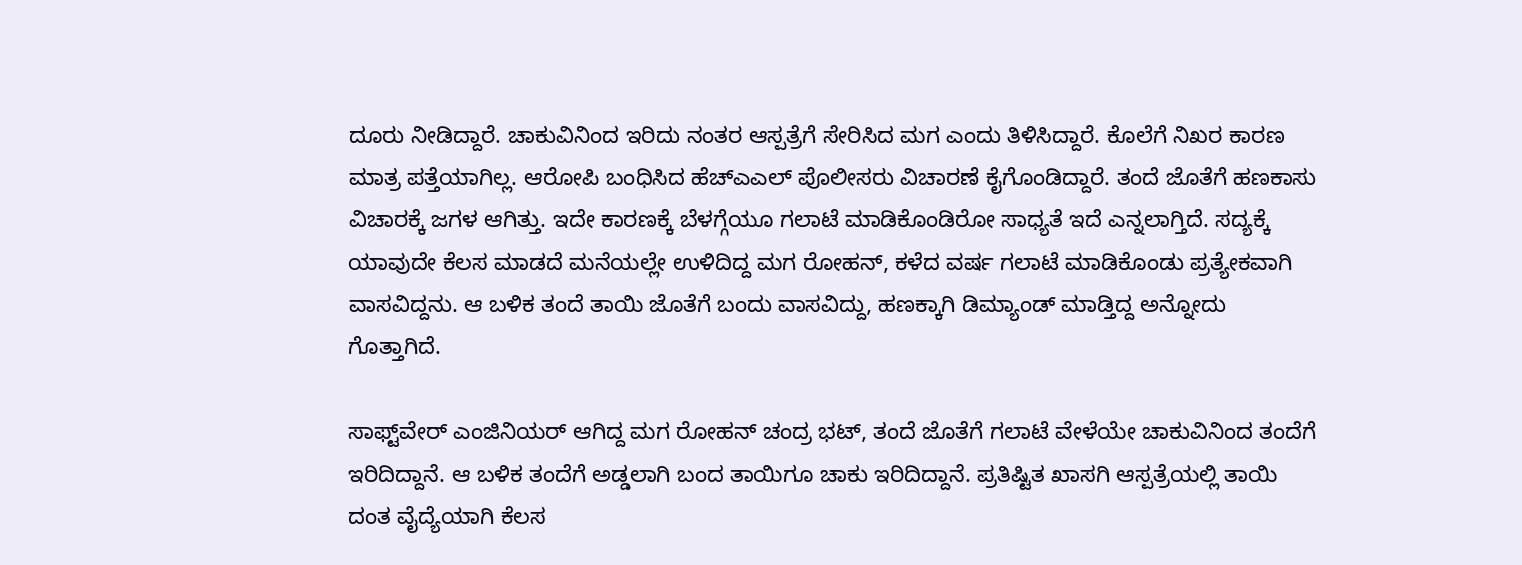ದೂರು ನೀಡಿದ್ದಾರೆ. ಚಾಕುವಿನಿಂದ ಇರಿದು ನಂತರ ಆಸ್ಪತ್ರೆಗೆ ಸೇರಿಸಿದ ಮಗ ಎಂದು ತಿಳಿಸಿದ್ದಾರೆ. ಕೊಲೆಗೆ ನಿಖರ ಕಾರಣ ಮಾತ್ರ ಪತ್ತೆಯಾಗಿಲ್ಲ. ಆರೋಪಿ ಬಂಧಿಸಿದ ಹೆಚ್ಎಎಲ್ ಪೊಲೀಸರು ವಿಚಾರಣೆ ಕೈಗೊಂಡಿದ್ದಾರೆ. ತಂದೆ ಜೊತೆಗೆ ಹಣಕಾಸು ವಿಚಾರಕ್ಕೆ ಜಗಳ ಆಗಿತ್ತು. ಇದೇ ಕಾರಣಕ್ಕೆ ಬೆಳಗ್ಗೆಯೂ ಗಲಾಟೆ ಮಾಡಿಕೊಂಡಿರೋ ಸಾಧ್ಯತೆ ಇದೆ ಎನ್ನಲಾಗ್ತಿದೆ. ಸದ್ಯಕ್ಕೆ ಯಾವುದೇ ಕೆಲಸ ಮಾಡದೆ ಮನೆಯಲ್ಲೇ ಉಳಿದಿದ್ದ ಮಗ ರೋಹನ್, ಕಳೆದ ವರ್ಷ ಗಲಾಟೆ ಮಾಡಿಕೊಂಡು ಪ್ರತ್ಯೇಕವಾಗಿ ವಾಸವಿದ್ದನು. ಆ ಬಳಿಕ ತಂದೆ ತಾಯಿ ಜೊತೆಗೆ ಬಂದು ವಾಸವಿದ್ದು, ಹಣಕ್ಕಾಗಿ ಡಿಮ್ಯಾಂಡ್‌ ಮಾಡ್ತಿದ್ದ ಅನ್ನೋದು ಗೊತ್ತಾಗಿದೆ.

ಸಾಫ್ಟ್‌ವೇರ್ ಎಂಜಿನಿಯರ್ ಆಗಿದ್ದ ಮಗ ರೋಹನ್ ಚಂದ್ರ ಭಟ್‌, ತಂದೆ ಜೊತೆಗೆ ಗಲಾಟೆ ವೇಳೆಯೇ ಚಾಕುವಿನಿಂದ ತಂದೆಗೆ ಇರಿದಿದ್ದಾನೆ. ಆ ಬಳಿಕ ತಂದೆಗೆ ಅಡ್ಡಲಾಗಿ ಬಂದ ತಾಯಿಗೂ ಚಾಕು ಇರಿದಿದ್ದಾನೆ. ಪ್ರತಿಷ್ಟಿತ ಖಾಸಗಿ ಆಸ್ಪತ್ರೆಯಲ್ಲಿ ತಾಯಿ ದಂತ ವೈದ್ಯೆಯಾಗಿ ಕೆಲಸ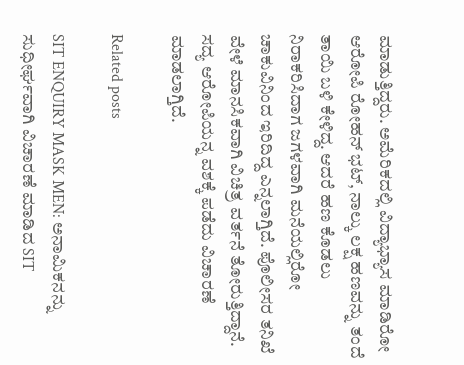ಮಾಡುತ್ತಿದ್ದರು. ಅಮೆರಿಕದಲ್ಲಿ ವಿದ್ಯಾಭ್ಯಾಸ ಮಾಡಿರೋ ಆರೋಪಿ ರೋಹನ್ ಭಟ್, ನಾಲ್ಕು ಲಕ್ಷ ಹಣವನ್ನು ತಂದೆ ತಾಯಿ ಬಳಿ ಕೇಳಿದ್ದ. ಆದರೆ ಹಣ ಕೊಡಲು ನಿರಾಕರಿಸಿದಾಗ ಜಗಳವಾಗಿ ಮನೆಯಲ್ಲಿರೋ ಚಾಕುವಿನಿಂದ ಇರಿದಿದ್ದ ಎನ್ನಲಾಗ್ತಿದೆ. ಪೊಲೀಸರ ತನಿಖೆ ವೇಳೆ ಮಾನಸಿಕವಾಗಿ ವಿಚಿತ್ರ ವರ್ತನೆ ತೋರುತ್ತಿದ್ದಾನೆ. ಸದ್ಯ ಆರೋಪಿಯನ್ನ ವಶಕ್ಕೆ ಪಡೆದು ವಿಚಾರಣೆ ಮಾಡಲಾಗ್ತಿದೆ.

Related posts

SIT ENQUIRY MASK MEN: ಅನಾಮಿಕನನ್ನು ಸುಧೀರ್ಘವಾಗಿ ವಿಚಾರಣೆ ಮಾಡಿದ SIT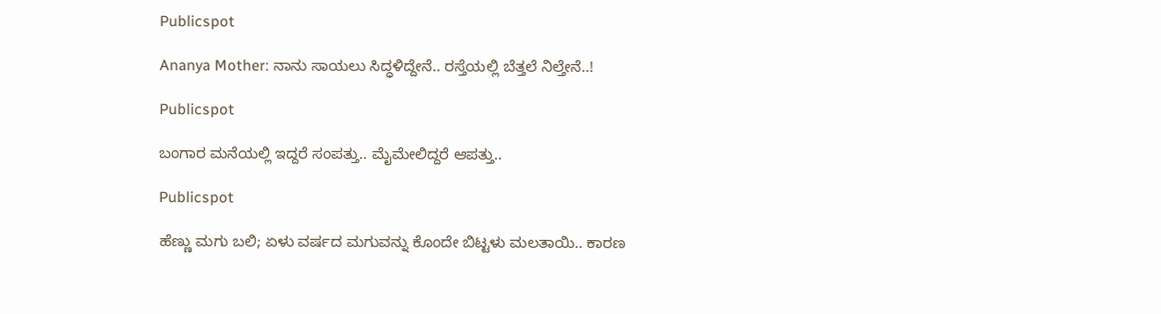Publicspot

Ananya Mother: ನಾನು ಸಾಯಲು ಸಿದ್ಧಳಿದ್ದೇನೆ.. ರಸ್ತೆಯಲ್ಲಿ ಬೆತ್ತಲೆ ನಿಲ್ತೇನೆ..!

Publicspot

ಬಂಗಾರ ಮನೆಯಲ್ಲಿ ಇದ್ದರೆ ಸಂಪತ್ತು.. ಮೈಮೇಲಿದ್ದರೆ ಆಪತ್ತು..

Publicspot

ಹೆಣ್ಣು ಮಗು ಬಲಿ; ಏಳು ವರ್ಷದ ಮಗುವನ್ನು ಕೊಂದೇ ಬಿಟ್ಟಳು ಮಲತಾಯಿ.. ಕಾರಣ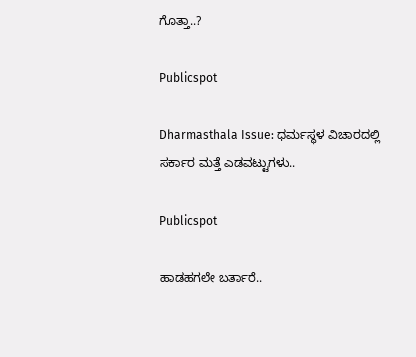ಗೊತ್ತಾ..?

Publicspot

Dharmasthala Issue: ಧರ್ಮಸ್ಥಳ ವಿಚಾರದಲ್ಲಿ ಸರ್ಕಾರ ಮತ್ತೆ ಎಡವಟ್ಟುಗಳು..

Publicspot

ಹಾಡಹಗಲೇ ಬರ್ತಾರೆ..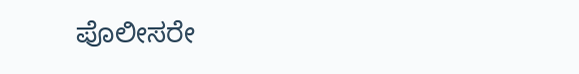ಪೊಲೀಸರೇ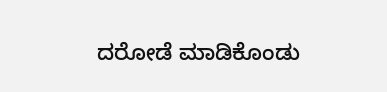ದರೋಡೆ ಮಾಡಿಕೊಂಡು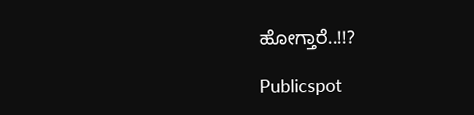ಹೋಗ್ತಾರೆ..!!?

Publicspot